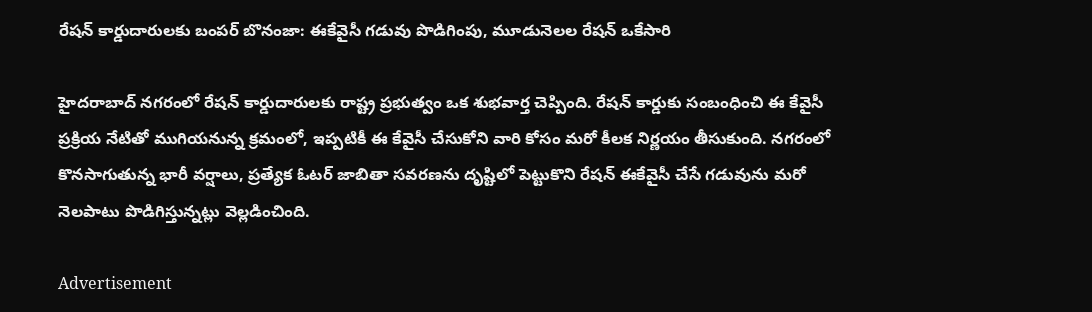రేషన్ కార్డుదారులకు బంపర్ బొనంజా: ఈకేవైసీ గడువు పొడిగింపు, మూడునెలల రేషన్ ఒకేసారి

హైదరాబాద్ నగరంలో రేషన్ కార్డుదారులకు రాష్ట్ర ప్రభుత్వం ఒక శుభవార్త చెప్పింది. రేషన్ కార్డుకు సంబంధించి ఈ కేవైసీ ప్రక్రియ నేటితో ముగియనున్న క్రమంలో, ఇప్పటికీ ఈ కేవైసీ చేసుకోని వారి కోసం మరో కీలక నిర్ణయం తీసుకుంది. నగరంలో కొనసాగుతున్న భారీ వర్షాలు, ప్రత్యేక ఓటర్ జాబితా సవరణను దృష్టిలో పెట్టుకొని రేషన్ ఈకేవైసీ చేసే గడువును మరో నెలపాటు పొడిగిస్తున్నట్లు వెల్లడించింది.

Advertisement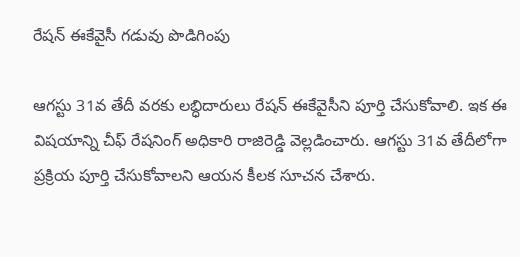రేషన్ ఈకేవైసీ గడువు పొడిగింపు

ఆగస్టు 31వ తేదీ వరకు లబ్ధిదారులు రేషన్ ఈకేవైసీని పూర్తి చేసుకోవాలి. ఇక ఈ విషయాన్ని చీఫ్ రేషనింగ్ అధికారి రాజిరెడ్డి వెల్లడించారు. ఆగస్టు 31వ తేదీలోగా ప్రక్రియ పూర్తి చేసుకోవాలని ఆయన కీలక సూచన చేశారు.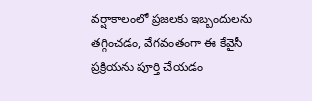వర్షాకాలంలో ప్రజలకు ఇబ్బందులను తగ్గించడం, వేగవంతంగా ఈ కేవైసీ ప్రక్రియను పూర్తి చేయడం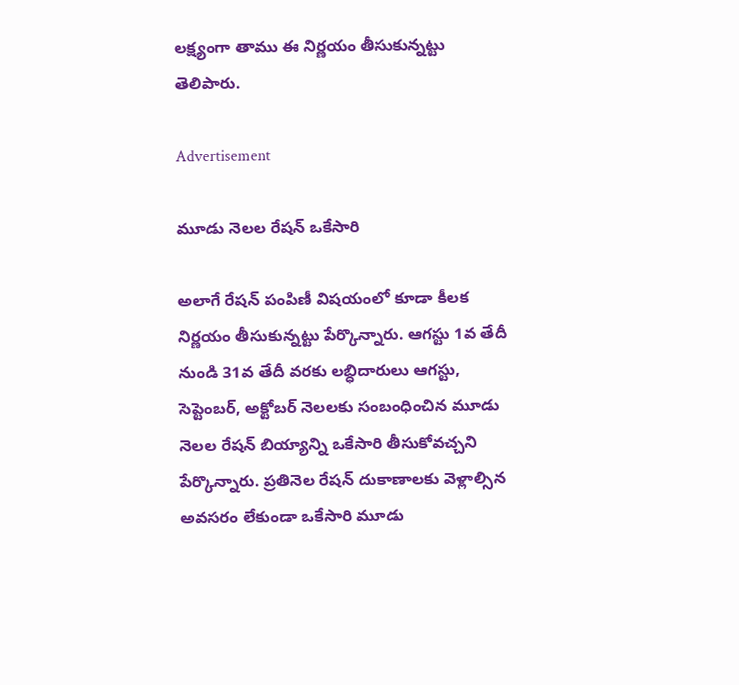లక్ష్యంగా తాము ఈ నిర్ణయం తీసుకున్నట్టు తెలిపారు.

Advertisement

మూడు నెలల రేషన్ ఒకేసారి

అలాగే రేషన్ పంపిణీ విషయంలో కూడా కీలక నిర్ణయం తీసుకున్నట్టు పేర్కొన్నారు. ఆగస్టు 1వ తేదీ నుండి 31వ తేదీ వరకు లబ్ధిదారులు ఆగస్టు, సెప్టెంబర్, అక్టోబర్ నెలలకు సంబంధించిన మూడు నెలల రేషన్ బియ్యాన్ని ఒకేసారి తీసుకోవచ్చని పేర్కొన్నారు. ప్రతినెల రేషన్ దుకాణాలకు వెళ్లాల్సిన అవసరం లేకుండా ఒకేసారి మూడు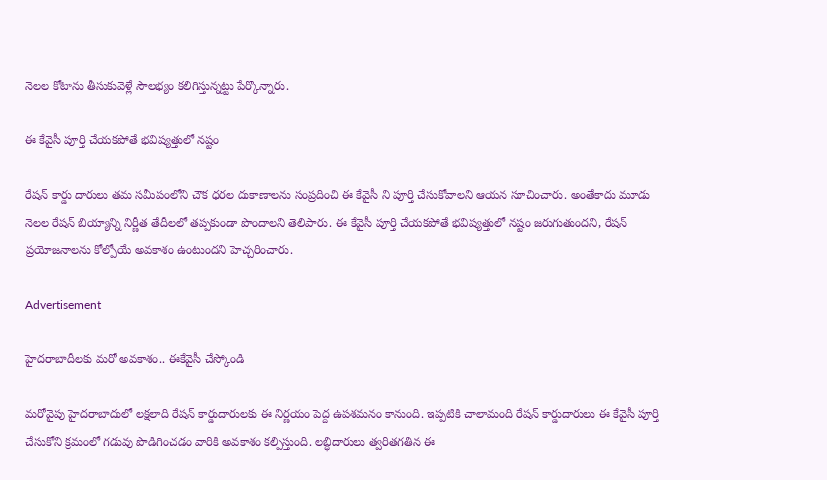నెలల కోటాను తీసుకువెళ్లే సౌలభ్యం కలిగిస్తున్నట్టు పేర్కొన్నారు.

ఈ కేవైసీ పూర్తి చేయకపోతే భవిష్యత్తులో నష్టం

రేషన్ కార్డు దారులు తమ సమీపంలోని చౌక ధరల దుకాణాలను సంప్రదించి ఈ కేవైసీ ని పూర్తి చేసుకోవాలని ఆయన సూచించారు. అంతేకాదు మూడు నెలల రేషన్ బియ్యాన్ని నిర్ణీత తేదీలలో తప్పకుండా పొందాలని తెలిపారు. ఈ కేవైసీ పూర్తి చేయకపోతే భవిష్యత్తులో నష్టం జరుగుతుందని, రేషన్ ప్రయోజనాలను కోల్పోయే అవకాశం ఉంటుందని హెచ్చరించారు.

Advertisement

హైదరాబాదీలకు మరో అవకాశం.. ఈకేవైసీ చేస్కోండి

మరోవైపు హైదరాబాదులో లక్షలాది రేషన్ కార్డుదారులకు ఈ నిర్ణయం పెద్ద ఉపశమనం కానుంది. ఇప్పటికి చాలామంది రేషన్ కార్డుదారులు ఈ కేవైసీ పూర్తి చేసుకోని క్రమంలో గడువు పొడిగించడం వారికి అవకాశం కల్పిస్తుంది. లబ్ధిదారులు త్వరితగతిన ఈ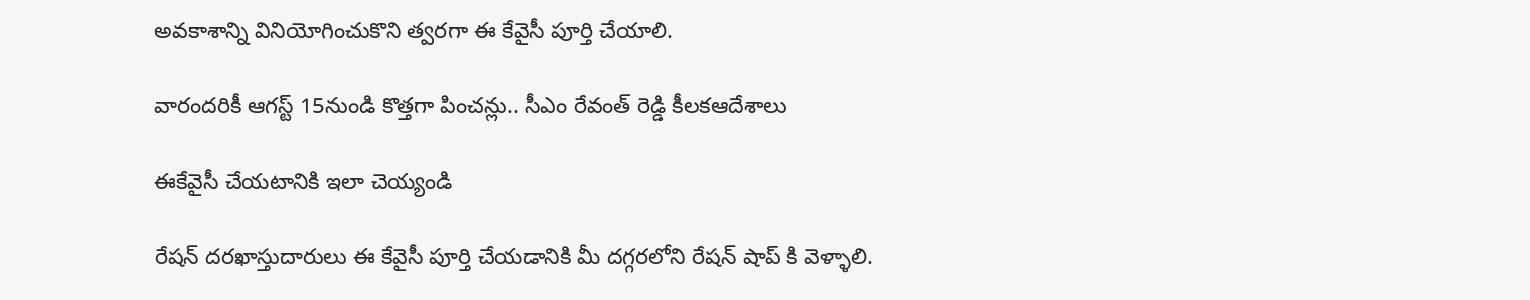అవకాశాన్ని వినియోగించుకొని త్వరగా ఈ కేవైసీ పూర్తి చేయాలి.

వారందరికీ ఆగస్ట్ 15నుండి కొత్తగా పించన్లు.. సీఎం రేవంత్ రెడ్డి కీలకఆదేశాలు

ఈకేవైసీ చేయటానికి ఇలా చెయ్యండి

రేషన్ దరఖాస్తుదారులు ఈ కేవైసీ పూర్తి చేయడానికి మీ దగ్గరలోని రేషన్ షాప్ కి వెళ్ళాలి.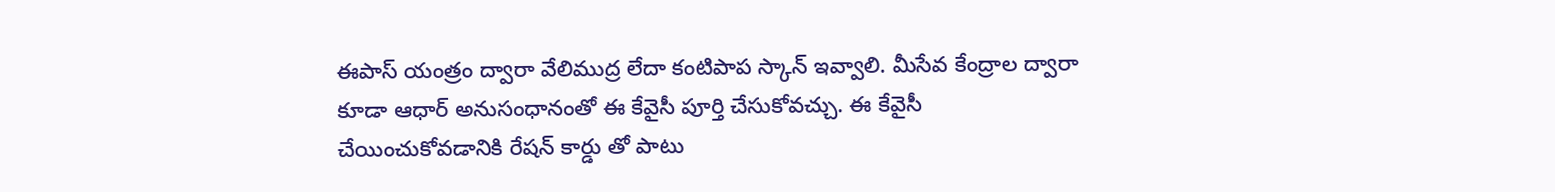ఈపాస్ యంత్రం ద్వారా వేలిముద్ర లేదా కంటిపాప స్కాన్ ఇవ్వాలి. మీసేవ కేంద్రాల ద్వారా కూడా ఆధార్ అనుసంధానంతో ఈ కేవైసీ పూర్తి చేసుకోవచ్చు. ఈ కేవైసీ చేయించుకోవడానికి రేషన్ కార్డు తో పాటు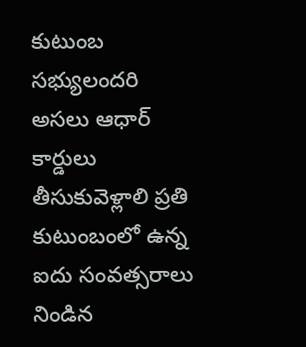కుటుంబ సభ్యులందరి అసలు ఆధార్ కార్డులు తీసుకువెళ్లాలి ప్రతి కుటుంబంలో ఉన్న ఐదు సంవత్సరాలు నిండిన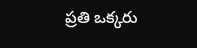ప్రతి ఒక్కరు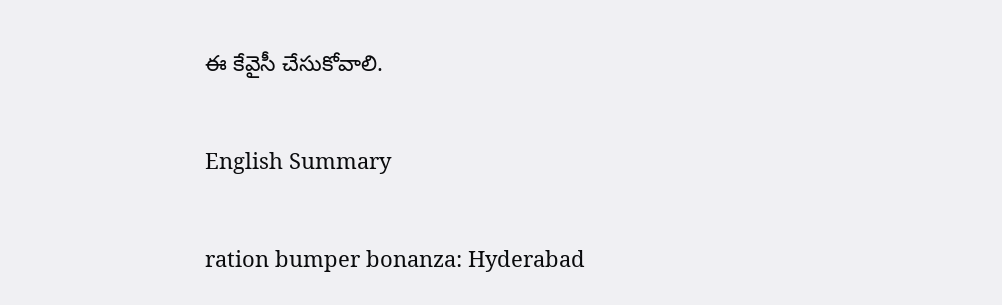ఈ కేవైసీ చేసుకోవాలి.

English Summary

ration bumper bonanza: Hyderabad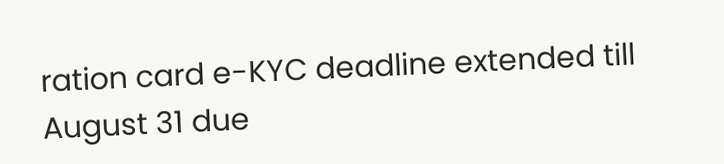ration card e-KYC deadline extended till August 31 due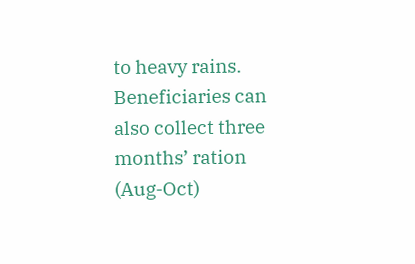to heavy rains. Beneficiaries can also collect three months’ ration (Aug-Oct)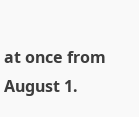at once from August 1.